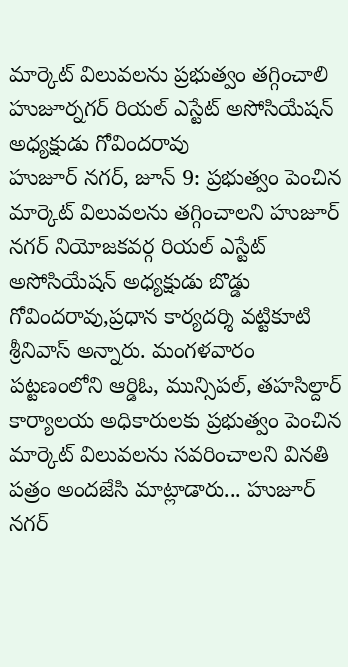మార్కెట్ విలువలను ప్రభుత్వం తగ్గించాలి
హుజూర్నగర్ రియల్ ఎస్టేట్ అసోసియేషన్ అధ్యక్షుడు గోవిందరావు
హుజూర్ నగర్, జూన్ 9: ప్రభుత్వం పెంచిన మార్కెట్ విలువలను తగ్గించాలని హుజూర్ నగర్ నియోజకవర్గ రియల్ ఎస్టేట్ అసోసియేషన్ అధ్యక్షుడు బొడ్డు గోవిందరావు,ప్రధాన కార్యదర్శి వట్టికూటి శ్రీనివాస్ అన్నారు. మంగళవారం పట్టణంలోని ఆర్డిఓ, మున్సిపల్, తహసిల్దార్ కార్యాలయ అధికారులకు ప్రభుత్వం పెంచిన మార్కెట్ విలువలను సవరించాలని వినతి పత్రం అందజేసి మాట్లాడారు... హుజూర్ నగర్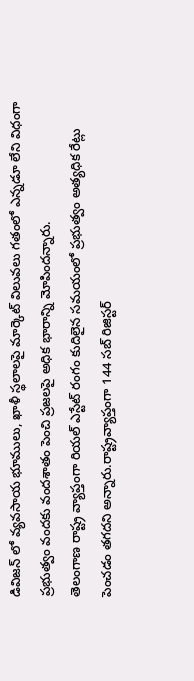డివిజన్ లో వ్యవసాయ భూములు, ఖాళీ స్థలాలపై మార్కెట్ విలువలు గతంలో ఎన్నడూ లేని విధంగా ప్రభుత్వం వందకు వందశాతం పెంచి ప్రజలపై అధిక భారాన్ని మోపిందన్నారు.
తెలంగాణ రాష్ట్ర వ్యాప్తంగా రియల్ ఎస్టేట్ రంగం కుదిలైన సమయంలో ప్రభుత్వం అత్యధిక రేట్లు పెంచడం తగదని అన్నారు.రాష్ట్రవ్యాప్తంగా 144 సబ్ రిజిస్టర్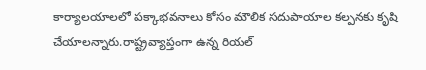కార్యాలయాలలో పక్కాభవనాలు కోసం మౌలిక సదుపాయాల కల్పనకు కృషి చేయాలన్నారు.రాష్ట్రవ్యాప్తంగా ఉన్న రియల్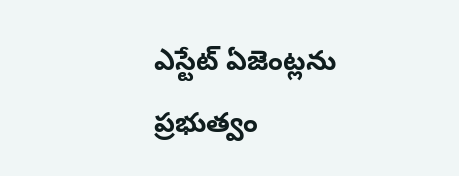ఎస్టేట్ ఏజెంట్లను ప్రభుత్వం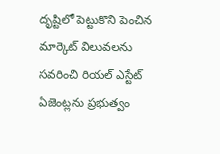దృష్టిలో పెట్టుకొని పెంచిన మార్కెట్ విలువలను సవరించి రియల్ ఎస్టేట్ ఏజెంట్లను ప్రభుత్వం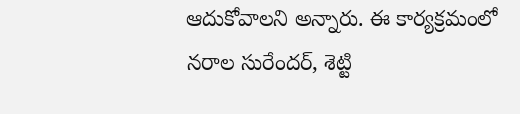ఆదుకోవాలని అన్నారు. ఈ కార్యక్రమంలో నరాల సురేందర్, శెట్టి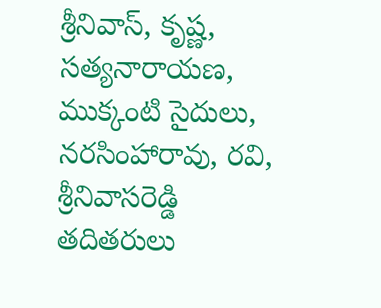శ్రీనివాస్, కృష్ణ, సత్యనారాయణ, ముక్కంటి సైదులు, నరసింహారావు, రవి, శ్రీనివాసరెడ్డి తదితరులు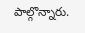పాల్గొన్నారు.